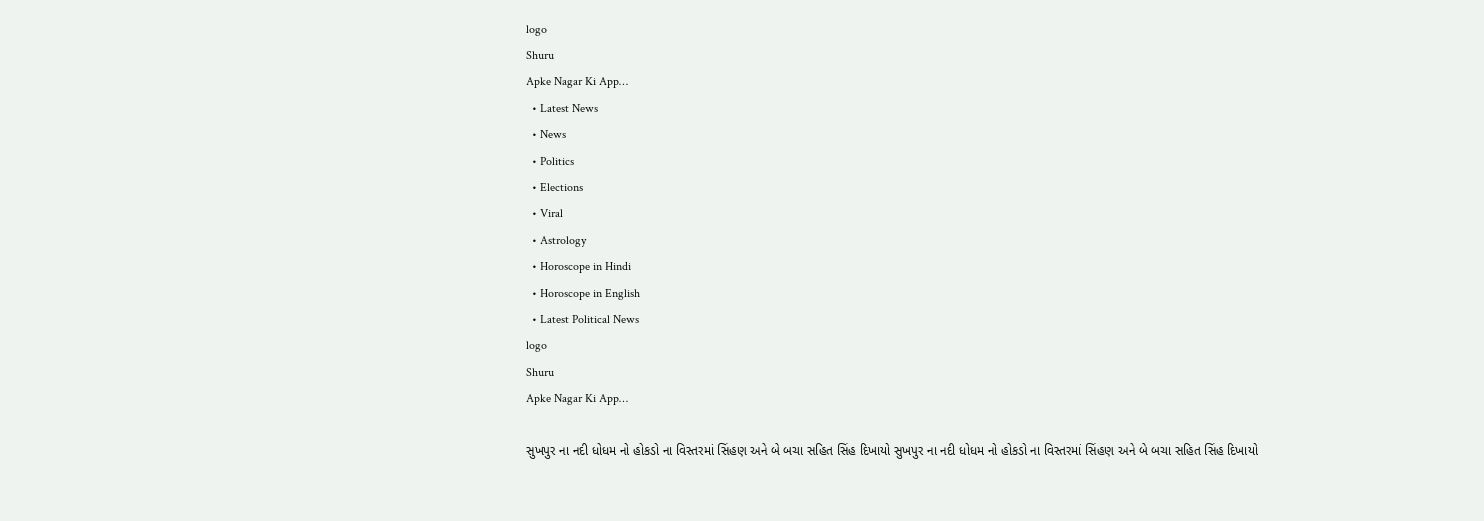logo
Shuru
Apke Nagar Ki App…
  • Latest News
  • News
  • Politics
  • Elections
  • Viral
  • Astrology
  • Horoscope in Hindi
  • Horoscope in English
  • Latest Political News
logo
Shuru
Apke Nagar Ki App…

સુખપુર ના નદી ધોધમ નો હોકડો ના વિસ્તરમાં સિંહણ અને બે બચા સહિત સિંહ દિખાયો સુખપુર ના નદી ધોધમ નો હોકડો ના વિસ્તરમાં સિંહણ અને બે બચા સહિત સિંહ દિખાયો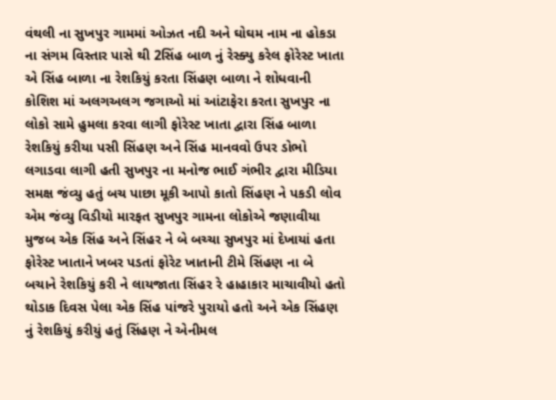વંથલી ના સુખપુર ગામમાં ઓઝત નદી અને ઘોઘમ નામ ના હોકડા ના સંગમ વિસ્તાર પાસે થી 2સિંહ બાળ નું રેસ્ક્યુ કરેલ ફોરેસ્ટ ખાતા એ સિંહ બાળા ના રેશકિયું કરતા સિંહણ બાળા ને શોધવાની કોશિશ માં અલગઅલગ જગાઓ માં આંટાફેરા કરતા સુખપુર ના લોકો સામે હુમલા કરવા લાગી ફોરેસ્ટ ખાતા દ્વારા સિંહ બાળા રેશકિયું કરીયા પસી સિંહણ અને સિંહ માનવવો ઉપર ડોભો લગાડવા લાગી હતી સુખપુર ના મનોજ ભાઈ ગંભીર દ્વારા મીડિયા સમક્ષ જંવ્યુ હતું બચ પાછા મૂકી આપો કાતો સિંહણ ને પકડી લોવ એમ જંવ્યુ વિડીયો મારફત સુખપુર ગામના લોકોએ જણાવીયા મુજબ એક સિંહ અને સિંહર ને બે બચ્ચા સુખપુર માં દેખાયાં હતા ફોરેસ્ટ ખાતાને ખબર પડતાં ફોરેટ ખાતાની ટીમે સિંહણ ના બે બચાને રેશકિયું કરી ને લાયજાતા સિંહર રે હાહાકાર માચાવીયો હતો થોડાક દિવસ પેલા એક સિંહ પાંજરે પુરાયો હતો અને એક સિંહણ નું રેશકિયું કરીયું હતું સિંહણ ને એનીમલ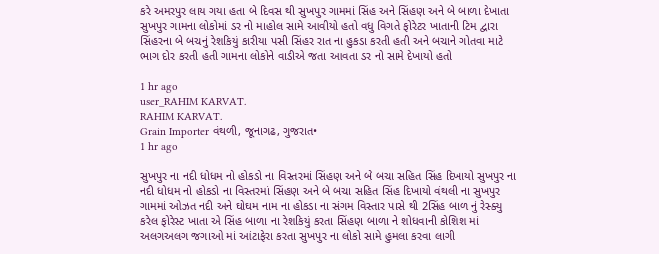કરે અમરપુર લાય ગયા હતા બે દિવસ થી સુખપુર ગામમાં સિંહ અને સિંહણ અને બે બાળા દેખાતા સુખપુર ગામના લોકોમાં ડર નો માહોલ સામે આવીયો હતો વધુ વિગતે ફોરેટર ખાતાની ટિમ દ્વારા સિંહરના બે બચનું રેશકિયું કારીયા પસી સિંહર રાત ના હુકડા કરતી હતી અને બચાને ગોતવા માટે ભાગ દોર કરતી હતી ગામના લોકોને વાડીએ જતા આવતા ડર નો સામે દેખાયો હતો

1 hr ago
user_RAHIM KARVAT.
RAHIM KARVAT.
Grain Importer વંથળી, જૂનાગઢ, ગુજરાત•
1 hr ago

સુખપુર ના નદી ધોધમ નો હોકડો ના વિસ્તરમાં સિંહણ અને બે બચા સહિત સિંહ દિખાયો સુખપુર ના નદી ધોધમ નો હોકડો ના વિસ્તરમાં સિંહણ અને બે બચા સહિત સિંહ દિખાયો વંથલી ના સુખપુર ગામમાં ઓઝત નદી અને ઘોઘમ નામ ના હોકડા ના સંગમ વિસ્તાર પાસે થી 2સિંહ બાળ નું રેસ્ક્યુ કરેલ ફોરેસ્ટ ખાતા એ સિંહ બાળા ના રેશકિયું કરતા સિંહણ બાળા ને શોધવાની કોશિશ માં અલગઅલગ જગાઓ માં આંટાફેરા કરતા સુખપુર ના લોકો સામે હુમલા કરવા લાગી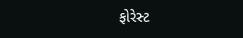ફોરેસ્ટ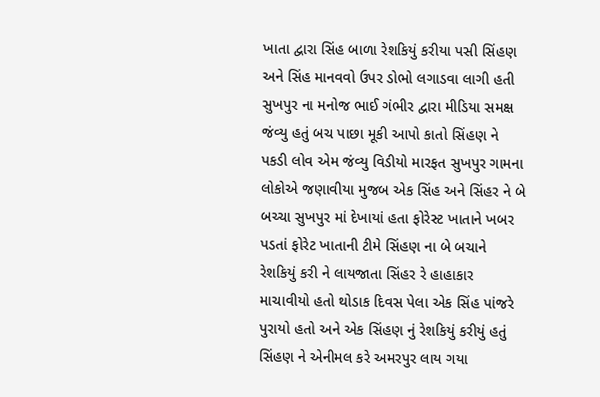ખાતા દ્વારા સિંહ બાળા રેશકિયું કરીયા પસી સિંહણ અને સિંહ માનવવો ઉપર ડોભો લગાડવા લાગી હતી સુખપુર ના મનોજ ભાઈ ગંભીર દ્વારા મીડિયા સમક્ષ જંવ્યુ હતું બચ પાછા મૂકી આપો કાતો સિંહણ ને પકડી લોવ એમ જંવ્યુ વિડીયો મારફત સુખપુર ગામના લોકોએ જણાવીયા મુજબ એક સિંહ અને સિંહર ને બે બચ્ચા સુખપુર માં દેખાયાં હતા ફોરેસ્ટ ખાતાને ખબર પડતાં ફોરેટ ખાતાની ટીમે સિંહણ ના બે બચાને રેશકિયું કરી ને લાયજાતા સિંહર રે હાહાકાર માચાવીયો હતો થોડાક દિવસ પેલા એક સિંહ પાંજરે પુરાયો હતો અને એક સિંહણ નું રેશકિયું કરીયું હતું સિંહણ ને એનીમલ કરે અમરપુર લાય ગયા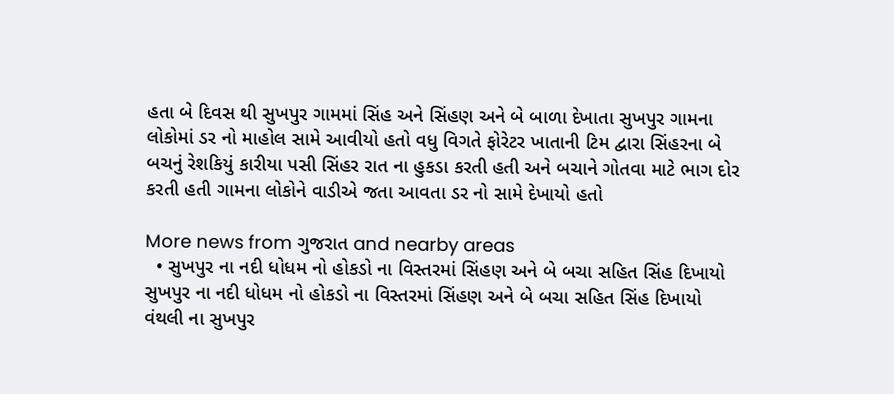હતા બે દિવસ થી સુખપુર ગામમાં સિંહ અને સિંહણ અને બે બાળા દેખાતા સુખપુર ગામના લોકોમાં ડર નો માહોલ સામે આવીયો હતો વધુ વિગતે ફોરેટર ખાતાની ટિમ દ્વારા સિંહરના બે બચનું રેશકિયું કારીયા પસી સિંહર રાત ના હુકડા કરતી હતી અને બચાને ગોતવા માટે ભાગ દોર કરતી હતી ગામના લોકોને વાડીએ જતા આવતા ડર નો સામે દેખાયો હતો

More news from ગુજરાત and nearby areas
  • સુખપુર ના નદી ધોધમ નો હોકડો ના વિસ્તરમાં સિંહણ અને બે બચા સહિત સિંહ દિખાયો સુખપુર ના નદી ધોધમ નો હોકડો ના વિસ્તરમાં સિંહણ અને બે બચા સહિત સિંહ દિખાયો વંથલી ના સુખપુર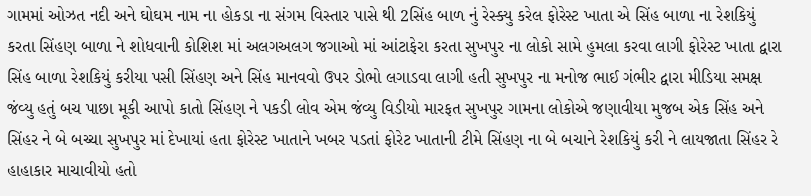ગામમાં ઓઝત નદી અને ઘોઘમ નામ ના હોકડા ના સંગમ વિસ્તાર પાસે થી 2સિંહ બાળ નું રેસ્ક્યુ કરેલ ફોરેસ્ટ ખાતા એ સિંહ બાળા ના રેશકિયું કરતા સિંહણ બાળા ને શોધવાની કોશિશ માં અલગઅલગ જગાઓ માં આંટાફેરા કરતા સુખપુર ના લોકો સામે હુમલા કરવા લાગી ફોરેસ્ટ ખાતા દ્વારા સિંહ બાળા રેશકિયું કરીયા પસી સિંહણ અને સિંહ માનવવો ઉપર ડોભો લગાડવા લાગી હતી સુખપુર ના મનોજ ભાઈ ગંભીર દ્વારા મીડિયા સમક્ષ જંવ્યુ હતું બચ પાછા મૂકી આપો કાતો સિંહણ ને પકડી લોવ એમ જંવ્યુ વિડીયો મારફત સુખપુર ગામના લોકોએ જણાવીયા મુજબ એક સિંહ અને સિંહર ને બે બચ્ચા સુખપુર માં દેખાયાં હતા ફોરેસ્ટ ખાતાને ખબર પડતાં ફોરેટ ખાતાની ટીમે સિંહણ ના બે બચાને રેશકિયું કરી ને લાયજાતા સિંહર રે હાહાકાર માચાવીયો હતો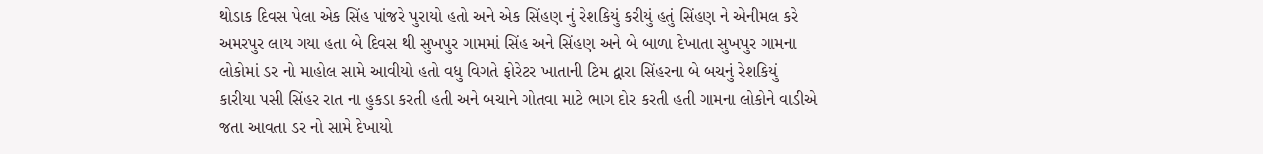થોડાક દિવસ પેલા એક સિંહ પાંજરે પુરાયો હતો અને એક સિંહણ નું રેશકિયું કરીયું હતું સિંહણ ને એનીમલ કરે અમરપુર લાય ગયા હતા બે દિવસ થી સુખપુર ગામમાં સિંહ અને સિંહણ અને બે બાળા દેખાતા સુખપુર ગામના લોકોમાં ડર નો માહોલ સામે આવીયો હતો વધુ વિગતે ફોરેટર ખાતાની ટિમ દ્વારા સિંહરના બે બચનું રેશકિયું કારીયા પસી સિંહર રાત ના હુકડા કરતી હતી અને બચાને ગોતવા માટે ભાગ દોર કરતી હતી ગામના લોકોને વાડીએ જતા આવતા ડર નો સામે દેખાયો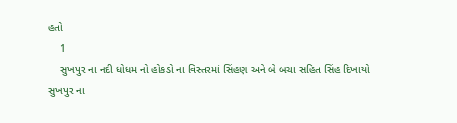હતો
    1
    સુખપુર ના નદી ધોધમ નો હોકડો ના વિસ્તરમાં સિંહણ અને બે બચા સહિત સિંહ દિખાયો
સુખપુર ના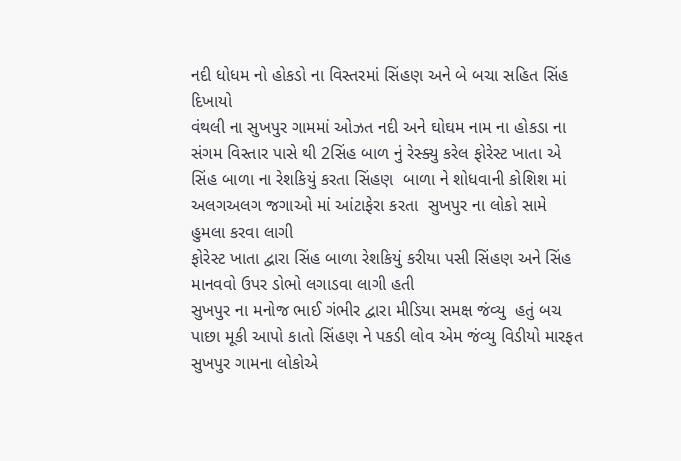નદી ધોધમ નો હોકડો ના વિસ્તરમાં સિંહણ અને બે બચા સહિત સિંહ દિખાયો
વંથલી ના સુખપુર ગામમાં ઓઝત નદી અને ઘોઘમ નામ ના હોકડા ના સંગમ વિસ્તાર પાસે થી 2સિંહ બાળ નું રેસ્ક્યુ કરેલ ફોરેસ્ટ ખાતા એ
સિંહ બાળા ના રેશકિયું કરતા સિંહણ  બાળા ને શોધવાની કોશિશ માં અલગઅલગ જગાઓ માં આંટાફેરા કરતા  સુખપુર ના લોકો સામે હુમલા કરવા લાગી
ફોરેસ્ટ ખાતા દ્વારા સિંહ બાળા રેશકિયું કરીયા પસી સિંહણ અને સિંહ  માનવવો ઉપર ડોભો લગાડવા લાગી હતી
સુખપુર ના મનોજ ભાઈ ગંભીર દ્વારા મીડિયા સમક્ષ જંવ્યુ  હતું બચ પાછા મૂકી આપો કાતો સિંહણ ને પકડી લોવ એમ જંવ્યુ વિડીયો મારફત
સુખપુર ગામના લોકોએ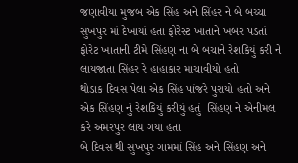જણાવીયા મુજબ એક સિંહ અને સિંહર ને બે બચ્ચા સુખપુર માં દેખાયાં હતા ફોરેસ્ટ ખાતાને ખબર પડતાં ફોરેટ ખાતાની ટીમે સિંહણ ના બે બચાને રેશકિયું કરી ને લાયજાતા સિંહર રે હાહાકાર માચાવીયો હતો
થોડાક દિવસ પેલા એક સિંહ પાંજરે પુરાયો હતો અને એક સિંહણ નું રેશકિયું કરીયું હતું  સિંહણ ને એનીમલ કરે અમરપુર લાય ગયા હતા
બે દિવસ થી સુખપુર ગામમાં સિંહ અને સિંહણ અને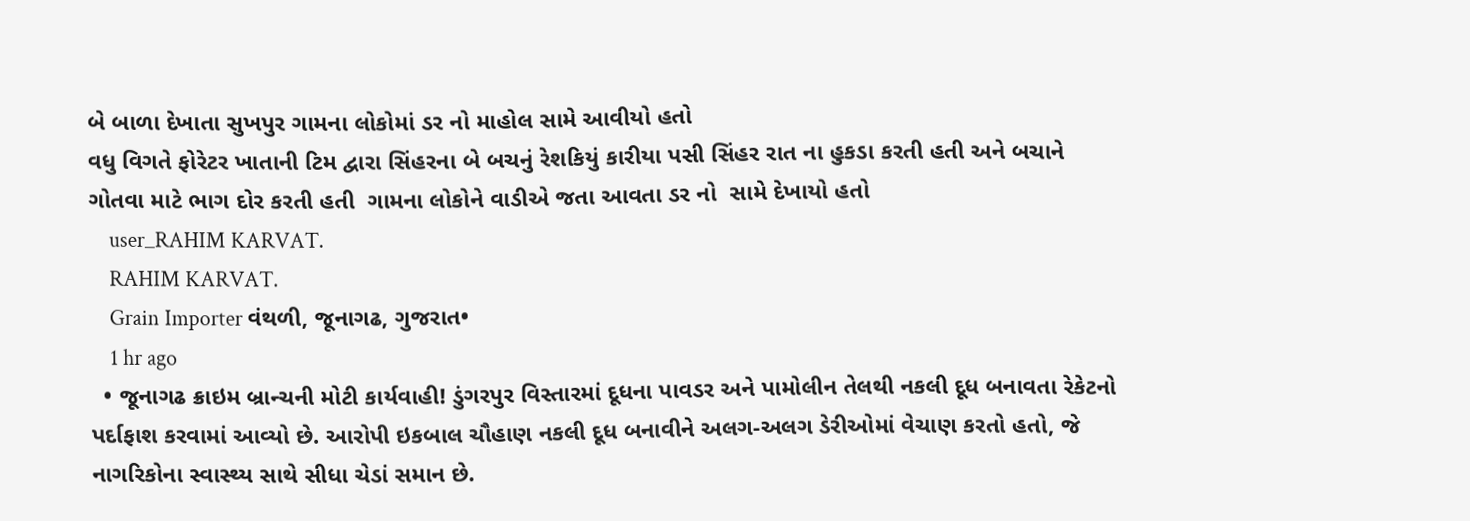બે બાળા દેખાતા સુખપુર ગામના લોકોમાં ડર નો માહોલ સામે આવીયો હતો
વધુ વિગતે ફોરેટર ખાતાની ટિમ દ્વારા સિંહરના બે બચનું રેશકિયું કારીયા પસી સિંહર રાત ના હુકડા કરતી હતી અને બચાને ગોતવા માટે ભાગ દોર કરતી હતી  ગામના લોકોને વાડીએ જતા આવતા ડર નો  સામે દેખાયો હતો
    user_RAHIM KARVAT.
    RAHIM KARVAT.
    Grain Importer વંથળી, જૂનાગઢ, ગુજરાત•
    1 hr ago
  • જૂનાગઢ ક્રાઇમ બ્રાન્ચની મોટી કાર્યવાહી! ડુંગરપુર વિસ્તારમાં દૂધના પાવડર અને પામોલીન તેલથી નકલી દૂધ બનાવતા રેકેટનો પર્દાફાશ કરવામાં આવ્યો છે. આરોપી ઇકબાલ ચૌહાણ નકલી દૂધ બનાવીને અલગ-અલગ ડેરીઓમાં વેચાણ કરતો હતો, જે નાગરિકોના સ્વાસ્થ્ય સાથે સીધા ચેડાં સમાન છે.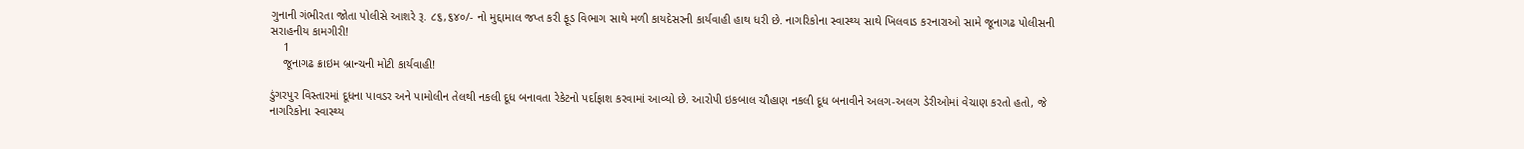ગુનાની ગંભીરતા જોતા પોલીસે આશરે રૂ. ૮૬,૬૪૦/- નો મુદ્દામાલ જપ્ત કરી ફૂડ વિભાગ સાથે મળી કાયદેસરની કાર્યવાહી હાથ ધરી છે. નાગરિકોના સ્વાસ્થ્ય સાથે ખિલવાડ કરનારાઓ સામે જૂનાગઢ પોલીસની સરાહનીય કામગીરી!
    1
    જૂનાગઢ ક્રાઇમ બ્રાન્ચની મોટી કાર્યવાહી!

ડુંગરપુર વિસ્તારમાં દૂધના પાવડર અને પામોલીન તેલથી નકલી દૂધ બનાવતા રેકેટનો પર્દાફાશ કરવામાં આવ્યો છે. આરોપી ઇકબાલ ચૌહાણ નકલી દૂધ બનાવીને અલગ-અલગ ડેરીઓમાં વેચાણ કરતો હતો, જે નાગરિકોના સ્વાસ્થ્ય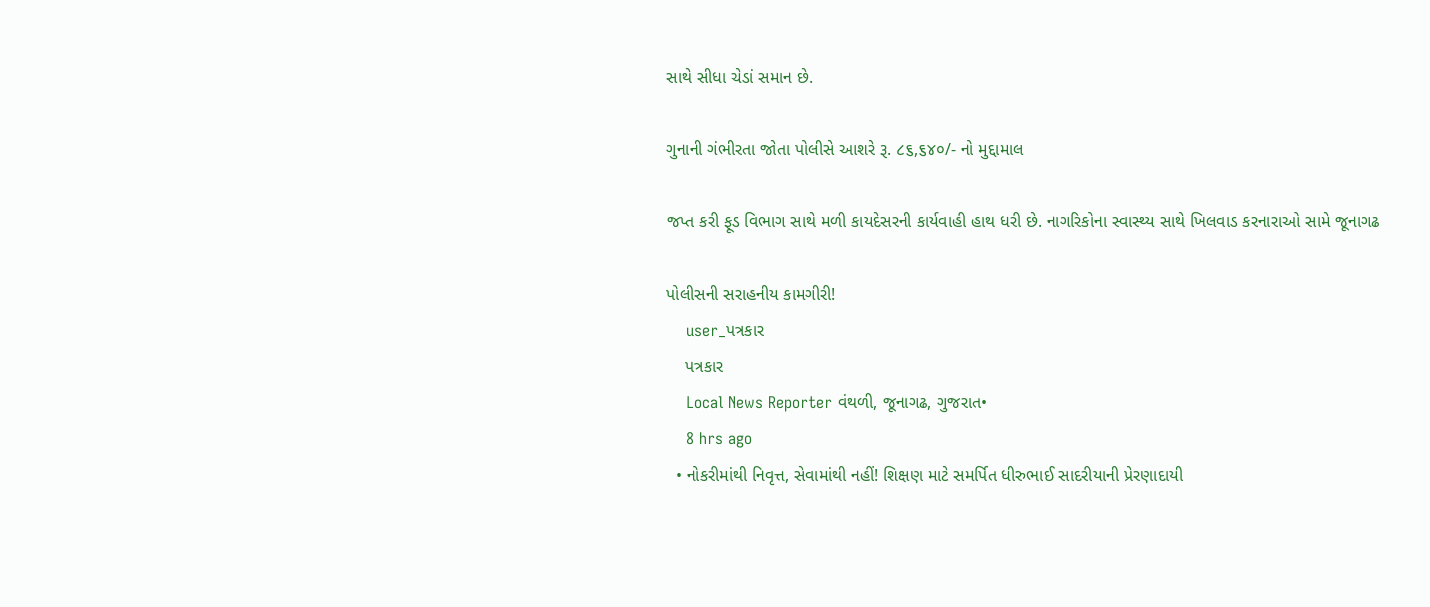સાથે સીધા ચેડાં સમાન છે.

ગુનાની ગંભીરતા જોતા પોલીસે આશરે રૂ. ૮૬,૬૪૦/- નો મુદ્દામાલ

જપ્ત કરી ફૂડ વિભાગ સાથે મળી કાયદેસરની કાર્યવાહી હાથ ધરી છે. નાગરિકોના સ્વાસ્થ્ય સાથે ખિલવાડ કરનારાઓ સામે જૂનાગઢ

પોલીસની સરાહનીય કામગીરી!
    user_પત્રકાર
    પત્રકાર
    Local News Reporter વંથળી, જૂનાગઢ, ગુજરાત•
    8 hrs ago
  • નોકરીમાંથી નિવૃત્ત, સેવામાંથી નહીં! શિક્ષણ માટે સમર્પિત ધીરુભાઈ સાદરીયાની પ્રેરણાદાયી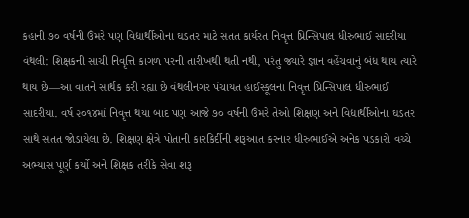કહાની ૭૦ વર્ષની ઉંમરે પણ વિદ્યાર્થીઓના ઘડતર માટે સતત કાર્યરત નિવૃત્ત પ્રિન્સિપાલ ધીરુભાઈ સાદરીયા વંથલી: શિક્ષકની સાચી નિવૃત્તિ કાગળ પરની તારીખથી થતી નથી, પરંતુ જ્યારે જ્ઞાન વહેંચવાનું બંધ થાય ત્યારે થાય છે—આ વાતને સાર્થક કરી રહ્યા છે વંથલીનગર પંચાયત હાઈસ્કૂલના નિવૃત્ત પ્રિન્સિપાલ ધીરુભાઈ સાદરીયા. વર્ષ ૨૦૧૪માં નિવૃત્ત થયા બાદ પણ આજે ૭૦ વર્ષની ઉંમરે તેઓ શિક્ષણ અને વિદ્યાર્થીઓના ઘડતર સાથે સતત જોડાયેલા છે. શિક્ષણ ક્ષેત્રે પોતાની કારકિર્દીની શરૂઆત કરનાર ધીરુભાઈએ અનેક પડકારો વચ્ચે અભ્યાસ પૂર્ણ કર્યો અને શિક્ષક તરીકે સેવા શરૂ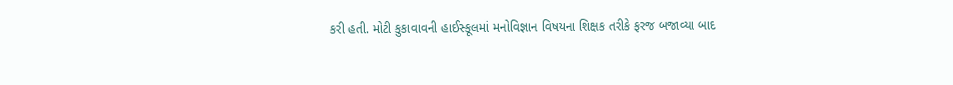કરી હતી. મોટી કુકાવાવની હાઈસ્કૂલમાં મનોવિજ્ઞાન વિષયના શિક્ષક તરીકે ફરજ બજાવ્યા બાદ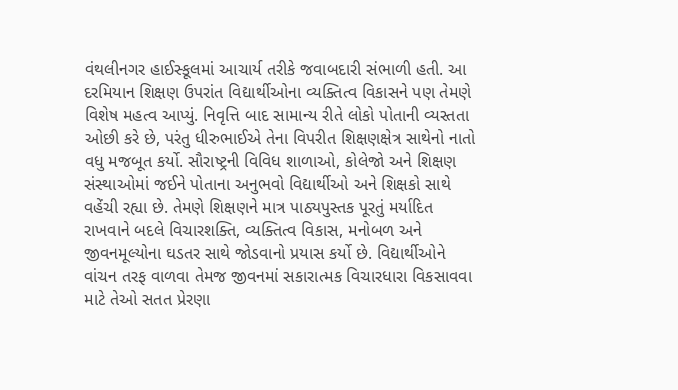વંથલીનગર હાઈસ્કૂલમાં આચાર્ય તરીકે જવાબદારી સંભાળી હતી. આ દરમિયાન શિક્ષણ ઉપરાંત વિદ્યાર્થીઓના વ્યક્તિત્વ વિકાસને પણ તેમણે વિશેષ મહત્વ આપ્યું. નિવૃત્તિ બાદ સામાન્ય રીતે લોકો પોતાની વ્યસ્તતા ઓછી કરે છે, પરંતુ ધીરુભાઈએ તેના વિપરીત શિક્ષણક્ષેત્ર સાથેનો નાતો વધુ મજબૂત કર્યો. સૌરાષ્ટ્રની વિવિધ શાળાઓ, કોલેજો અને શિક્ષણ સંસ્થાઓમાં જઈને પોતાના અનુભવો વિદ્યાર્થીઓ અને શિક્ષકો સાથે વહેંચી રહ્યા છે. તેમણે શિક્ષણને માત્ર પાઠ્યપુસ્તક પૂરતું મર્યાદિત રાખવાને બદલે વિચારશક્તિ, વ્યક્તિત્વ વિકાસ, મનોબળ અને જીવનમૂલ્યોના ઘડતર સાથે જોડવાનો પ્રયાસ કર્યો છે. વિદ્યાર્થીઓને વાંચન તરફ વાળવા તેમજ જીવનમાં સકારાત્મક વિચારધારા વિકસાવવા માટે તેઓ સતત પ્રેરણા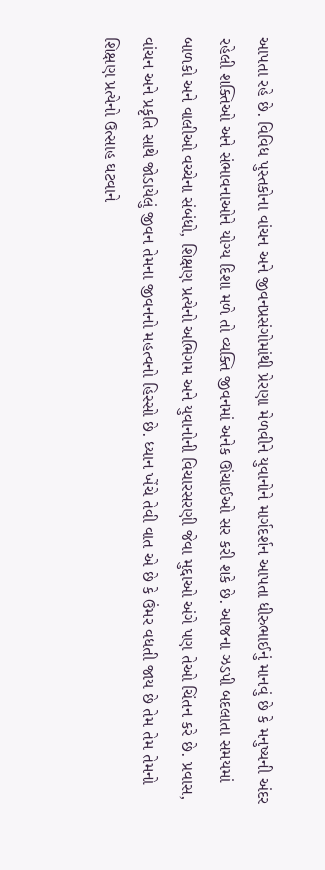આપતા રહે છે. વિવિધ પુસ્તકોના વાંચન અને જીવનપ્રસંગોમાંથી પ્રેરણા મેળવીને યુવાનોને માર્ગદર્શન આપતા ધીરુભાઈનું માનવું છે કે મનુષ્યની અંદર રહેલી શક્તિઓ અને સંભાવનાઓને યોગ્ય દિશા મળે તો વ્યક્તિ જીવનમાં અનેક ઊંચાઈઓ સર કરી શકે છે. આજના ઝડપી બદલાતા સમયમાં બાળકો અને વાલીઓ વચ્ચેના સંબંધો, શિક્ષણ પ્રત્યેનો અભિગમ અને યુવાનોની વિચારસરણી જેવા મુદ્દાઓ અંગે પણ તેઓ ચિંતન કરે છે. પ્રવાસ, વાંચન અને પ્રકૃતિ સાથે જોડાયેલું જીવન તેમના જીવનનો મહત્વનો હિસ્સો છે. ધ્યાન ખેંચે તેવી વાત એ છે કે ઉંમર વધતી જાય છે તેમ તેમ તેમનો શિક્ષણ પ્રત્યેનો ઉત્સાહ ઘટવાને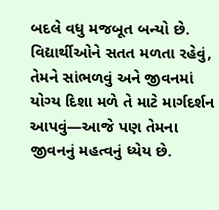બદલે વધુ મજબૂત બન્યો છે. વિદ્યાર્થીઓને સતત મળતા રહેવું, તેમને સાંભળવું અને જીવનમાં યોગ્ય દિશા મળે તે માટે માર્ગદર્શન આપવું—આજે પણ તેમના જીવનનું મહત્વનું ધ્યેય છે.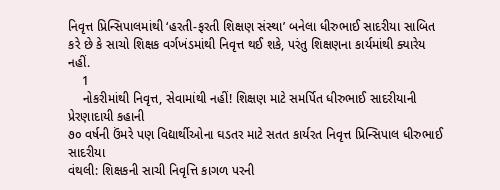નિવૃત્ત પ્રિન્સિપાલમાંથી ‘હરતી-ફરતી શિક્ષણ સંસ્થા’ બનેલા ધીરુભાઈ સાદરીયા સાબિત કરે છે કે સાચો શિક્ષક વર્ગખંડમાંથી નિવૃત્ત થઈ શકે, પરંતુ શિક્ષણના કાર્યમાંથી ક્યારેય નહીં.
    1
    નોકરીમાંથી નિવૃત્ત, સેવામાંથી નહીં! શિક્ષણ માટે સમર્પિત ધીરુભાઈ સાદરીયાની પ્રેરણાદાયી કહાની
૭૦ વર્ષની ઉંમરે પણ વિદ્યાર્થીઓના ઘડતર માટે સતત કાર્યરત નિવૃત્ત પ્રિન્સિપાલ ધીરુભાઈ સાદરીયા
વંથલી: શિક્ષકની સાચી નિવૃત્તિ કાગળ પરની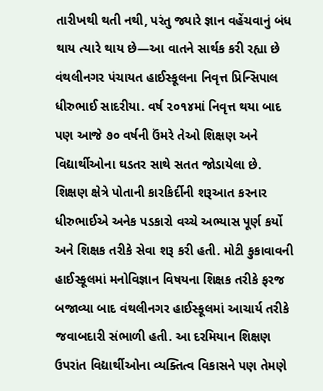તારીખથી થતી નથી, પરંતુ જ્યારે જ્ઞાન વહેંચવાનું બંધ થાય ત્યારે થાય છે—આ વાતને સાર્થક કરી રહ્યા છે વંથલીનગર પંચાયત હાઈસ્કૂલના નિવૃત્ત પ્રિન્સિપાલ ધીરુભાઈ સાદરીયા. વર્ષ ૨૦૧૪માં નિવૃત્ત થયા બાદ પણ આજે ૭૦ વર્ષની ઉંમરે તેઓ શિક્ષણ અને વિદ્યાર્થીઓના ઘડતર સાથે સતત જોડાયેલા છે.
શિક્ષણ ક્ષેત્રે પોતાની કારકિર્દીની શરૂઆત કરનાર ધીરુભાઈએ અનેક પડકારો વચ્ચે અભ્યાસ પૂર્ણ કર્યો અને શિક્ષક તરીકે સેવા શરૂ કરી હતી. મોટી કુકાવાવની હાઈસ્કૂલમાં મનોવિજ્ઞાન વિષયના શિક્ષક તરીકે ફરજ બજાવ્યા બાદ વંથલીનગર હાઈસ્કૂલમાં આચાર્ય તરીકે જવાબદારી સંભાળી હતી. આ દરમિયાન શિક્ષણ ઉપરાંત વિદ્યાર્થીઓના વ્યક્તિત્વ વિકાસને પણ તેમણે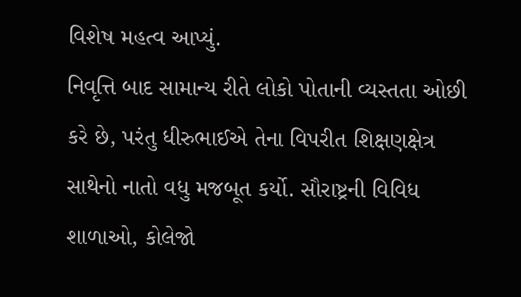વિશેષ મહત્વ આપ્યું.
નિવૃત્તિ બાદ સામાન્ય રીતે લોકો પોતાની વ્યસ્તતા ઓછી કરે છે, પરંતુ ધીરુભાઈએ તેના વિપરીત શિક્ષણક્ષેત્ર સાથેનો નાતો વધુ મજબૂત કર્યો. સૌરાષ્ટ્રની વિવિધ શાળાઓ, કોલેજો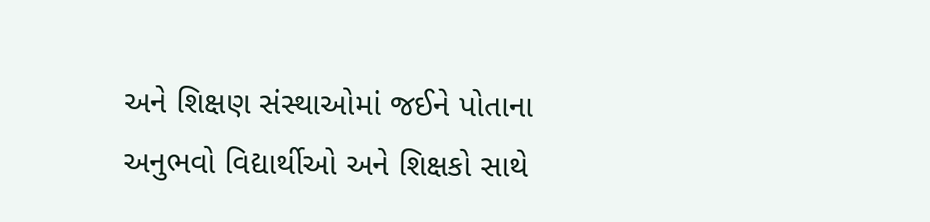અને શિક્ષણ સંસ્થાઓમાં જઈને પોતાના અનુભવો વિદ્યાર્થીઓ અને શિક્ષકો સાથે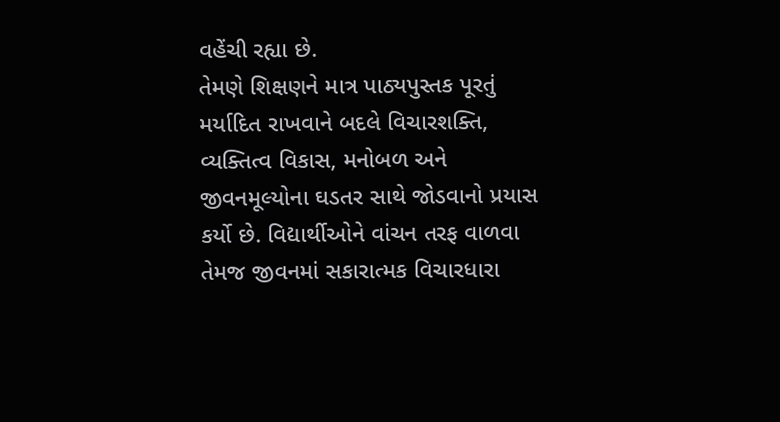વહેંચી રહ્યા છે.
તેમણે શિક્ષણને માત્ર પાઠ્યપુસ્તક પૂરતું મર્યાદિત રાખવાને બદલે વિચારશક્તિ, વ્યક્તિત્વ વિકાસ, મનોબળ અને જીવનમૂલ્યોના ઘડતર સાથે જોડવાનો પ્રયાસ કર્યો છે. વિદ્યાર્થીઓને વાંચન તરફ વાળવા તેમજ જીવનમાં સકારાત્મક વિચારધારા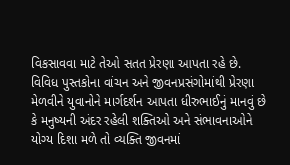વિકસાવવા માટે તેઓ સતત પ્રેરણા આપતા રહે છે.
વિવિધ પુસ્તકોના વાંચન અને જીવનપ્રસંગોમાંથી પ્રેરણા મેળવીને યુવાનોને માર્ગદર્શન આપતા ધીરુભાઈનું માનવું છે કે મનુષ્યની અંદર રહેલી શક્તિઓ અને સંભાવનાઓને યોગ્ય દિશા મળે તો વ્યક્તિ જીવનમાં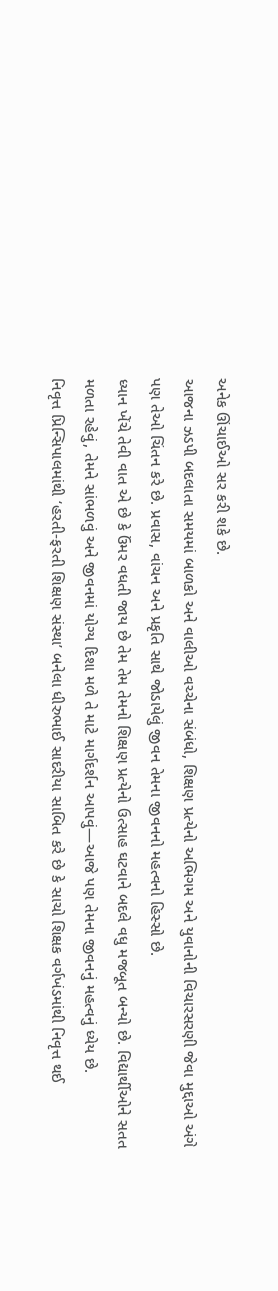અનેક ઊંચાઈઓ સર કરી શકે છે.
આજના ઝડપી બદલાતા સમયમાં બાળકો અને વાલીઓ વચ્ચેના સંબંધો, શિક્ષણ પ્રત્યેનો અભિગમ અને યુવાનોની વિચારસરણી જેવા મુદ્દાઓ અંગે પણ તેઓ ચિંતન કરે છે. પ્રવાસ, વાંચન અને પ્રકૃતિ સાથે જોડાયેલું જીવન તેમના જીવનનો મહત્વનો હિસ્સો છે.
ધ્યાન ખેંચે તેવી વાત એ છે કે ઉંમર વધતી જાય છે તેમ તેમ તેમનો શિક્ષણ પ્રત્યેનો ઉત્સાહ ઘટવાને બદલે વધુ મજબૂત બન્યો છે. વિદ્યાર્થીઓને સતત મળતા રહેવું, તેમને સાંભળવું અને જીવનમાં યોગ્ય દિશા મળે તે માટે માર્ગદર્શન આપવું—આજે પણ તેમના જીવનનું મહત્વનું ધ્યેય છે.
નિવૃત્ત પ્રિન્સિપાલમાંથી ‘હરતી-ફરતી શિક્ષણ સંસ્થા’ બનેલા ધીરુભાઈ સાદરીયા સાબિત કરે છે કે સાચો શિક્ષક વર્ગખંડમાંથી નિવૃત્ત થઈ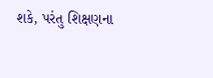શકે, પરંતુ શિક્ષણના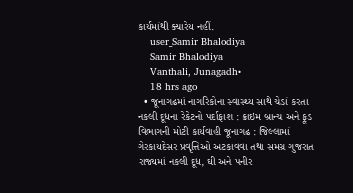કાર્યમાંથી ક્યારેય નહીં.
    user_Samir Bhalodiya
    Samir Bhalodiya
    Vanthali, Junagadh•
    18 hrs ago
  • જૂનાગઢમાં નાગરિકોના સ્વાસ્થ્ય સાથે ચેડાં કરતા નકલી દૂધના રેકેટનો પર્દાફાશ : ક્રાઇમ બ્રાન્ચ અને ફૂડ વિભાગની મોટી કાર્યવાહી જૂનાગઢ : જિલ્લામાં ગેરકાયદેસર પ્રવૃત્તિઓ અટકાવવા તથા સમગ્ર ગુજરાત રાજ્યમાં નકલી દૂધ, ઘી અને પનીર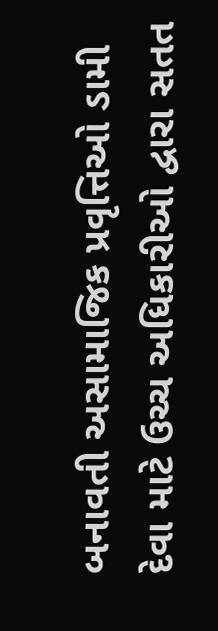બનાવતી અસામાજિક પ્રવૃત્તિઓ ડામી દેવા માટે ઉચ્ચ અધિકારીઓ દ્વારા સતત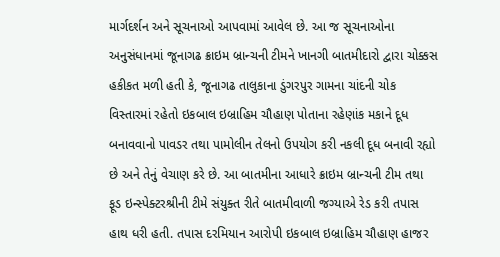માર્ગદર્શન અને સૂચનાઓ આપવામાં આવેલ છે. આ જ સૂચનાઓના અનુસંધાનમાં જૂનાગઢ ક્રાઇમ બ્રાન્ચની ટીમને ખાનગી બાતમીદારો દ્વારા ચોક્કસ હકીકત મળી હતી કે, જૂનાગઢ તાલુકાના ડુંગરપુર ગામના ચાંદની ચોક વિસ્તારમાં રહેતો ઇકબાલ ઇબ્રાહિમ ચૌહાણ પોતાના રહેણાંક મકાને દૂધ બનાવવાનો પાવડર તથા પામોલીન તેલનો ઉપયોગ કરી નકલી દૂધ બનાવી રહ્યો છે અને તેનું વેચાણ કરે છે. આ બાતમીના આધારે ક્રાઇમ બ્રાન્ચની ટીમ તથા ફૂડ ઇન્સ્પેક્ટરશ્રીની ટીમે સંયુક્ત રીતે બાતમીવાળી જગ્યાએ રેડ કરી તપાસ હાથ ધરી હતી. તપાસ દરમિયાન આરોપી ઇકબાલ ઇબ્રાહિમ ચૌહાણ હાજર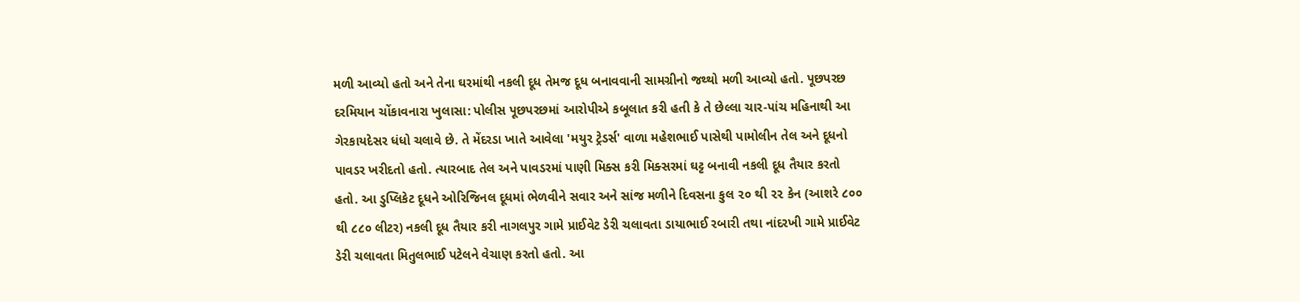મળી આવ્યો હતો અને તેના ઘરમાંથી નકલી દૂધ તેમજ દૂધ બનાવવાની સામગ્રીનો જથ્થો મળી આવ્યો હતો. પૂછપરછ દરમિયાન ચોંકાવનારા ખુલાસા: પોલીસ પૂછપરછમાં આરોપીએ કબૂલાત કરી હતી કે તે છેલ્લા ચાર-પાંચ મહિનાથી આ ગેરકાયદેસર ધંધો ચલાવે છે. તે મેંદરડા ખાતે આવેલા 'મયુર ટ્રેડર્સ' વાળા મહેશભાઈ પાસેથી પામોલીન તેલ અને દૂધનો પાવડર ખરીદતો હતો. ત્યારબાદ તેલ અને પાવડરમાં પાણી મિક્સ કરી મિક્સરમાં ઘટ્ટ બનાવી નકલી દૂધ તૈયાર કરતો હતો. આ ડુપ્લિકેટ દૂધને ઓરિજિનલ દૂધમાં ભેળવીને સવાર અને સાંજ મળીને દિવસના કુલ ૨૦ થી ૨૨ કેન (આશરે ૮૦૦ થી ૮૮૦ લીટર) નકલી દૂધ તૈયાર કરી નાગલપુર ગામે પ્રાઈવેટ ડેરી ચલાવતા ડાયાભાઈ રબારી તથા નાંદરખી ગામે પ્રાઈવેટ ડેરી ચલાવતા મિતુલભાઈ પટેલને વેચાણ કરતો હતો. આ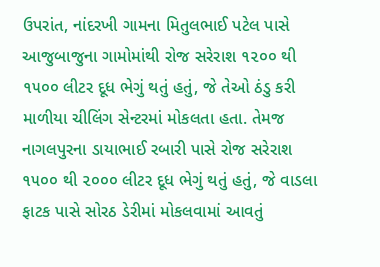ઉપરાંત, નાંદરખી ગામના મિતુલભાઈ પટેલ પાસે આજુબાજુના ગામોમાંથી રોજ સરેરાશ ૧૨૦૦ થી ૧૫૦૦ લીટર દૂધ ભેગું થતું હતું, જે તેઓ ઠંડુ કરી માળીયા ચીલિંગ સેન્ટરમાં મોકલતા હતા. તેમજ નાગલપુરના ડાયાભાઈ રબારી પાસે રોજ સરેરાશ ૧૫૦૦ થી ૨૦૦૦ લીટર દૂધ ભેગું થતું હતું, જે વાડલા ફાટક પાસે સોરઠ ડેરીમાં મોકલવામાં આવતું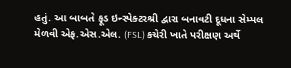હતું. આ બાબતે ફૂડ ઇન્સ્પેક્ટરશ્રી દ્વારા બનાવટી દૂધના સેમ્પલ મેળવી એફ.એસ.એલ. (FSL) કચેરી ખાતે પરીક્ષણ અર્થે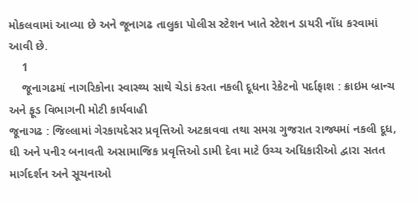મોકલવામાં આવ્યા છે અને જૂનાગઢ તાલુકા પોલીસ સ્ટેશન ખાતે સ્ટેશન ડાયરી નોંધ કરવામાં આવી છે.
    1
    જૂનાગઢમાં નાગરિકોના સ્વાસ્થ્ય સાથે ચેડાં કરતા નકલી દૂધના રેકેટનો પર્દાફાશ : ક્રાઇમ બ્રાન્ચ અને ફૂડ વિભાગની મોટી કાર્યવાહી
જૂનાગઢ : જિલ્લામાં ગેરકાયદેસર પ્રવૃત્તિઓ અટકાવવા તથા સમગ્ર ગુજરાત રાજ્યમાં નકલી દૂધ, ઘી અને પનીર બનાવતી અસામાજિક પ્રવૃત્તિઓ ડામી દેવા માટે ઉચ્ચ અધિકારીઓ દ્વારા સતત માર્ગદર્શન અને સૂચનાઓ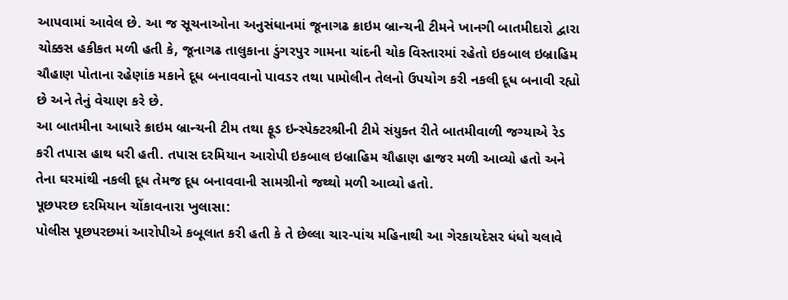આપવામાં આવેલ છે. આ જ સૂચનાઓના અનુસંધાનમાં જૂનાગઢ ક્રાઇમ બ્રાન્ચની ટીમને ખાનગી બાતમીદારો દ્વારા ચોક્કસ હકીકત મળી હતી કે, જૂનાગઢ તાલુકાના ડુંગરપુર ગામના ચાંદની ચોક વિસ્તારમાં રહેતો ઇકબાલ ઇબ્રાહિમ ચૌહાણ પોતાના રહેણાંક મકાને દૂધ બનાવવાનો પાવડર તથા પામોલીન તેલનો ઉપયોગ કરી નકલી દૂધ બનાવી રહ્યો છે અને તેનું વેચાણ કરે છે.
આ બાતમીના આધારે ક્રાઇમ બ્રાન્ચની ટીમ તથા ફૂડ ઇન્સ્પેક્ટરશ્રીની ટીમે સંયુક્ત રીતે બાતમીવાળી જગ્યાએ રેડ કરી તપાસ હાથ ધરી હતી. તપાસ દરમિયાન આરોપી ઇકબાલ ઇબ્રાહિમ ચૌહાણ હાજર મળી આવ્યો હતો અને તેના ઘરમાંથી નકલી દૂધ તેમજ દૂધ બનાવવાની સામગ્રીનો જથ્થો મળી આવ્યો હતો.
પૂછપરછ દરમિયાન ચોંકાવનારા ખુલાસા:
પોલીસ પૂછપરછમાં આરોપીએ કબૂલાત કરી હતી કે તે છેલ્લા ચાર-પાંચ મહિનાથી આ ગેરકાયદેસર ધંધો ચલાવે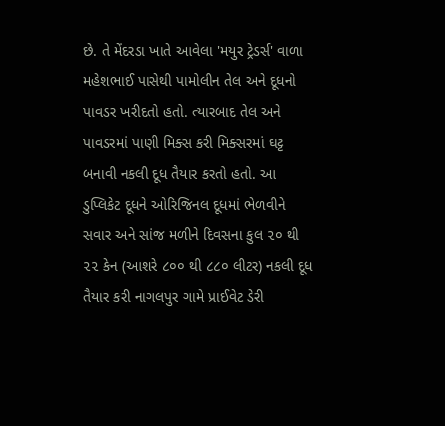છે. તે મેંદરડા ખાતે આવેલા 'મયુર ટ્રેડર્સ' વાળા મહેશભાઈ પાસેથી પામોલીન તેલ અને દૂધનો પાવડર ખરીદતો હતો. ત્યારબાદ તેલ અને પાવડરમાં પાણી મિક્સ કરી મિક્સરમાં ઘટ્ટ બનાવી નકલી દૂધ તૈયાર કરતો હતો. આ ડુપ્લિકેટ દૂધને ઓરિજિનલ દૂધમાં ભેળવીને સવાર અને સાંજ મળીને દિવસના કુલ ૨૦ થી ૨૨ કેન (આશરે ૮૦૦ થી ૮૮૦ લીટર) નકલી દૂધ તૈયાર કરી નાગલપુર ગામે પ્રાઈવેટ ડેરી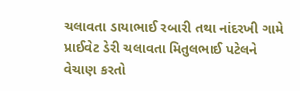ચલાવતા ડાયાભાઈ રબારી તથા નાંદરખી ગામે પ્રાઈવેટ ડેરી ચલાવતા મિતુલભાઈ પટેલને વેચાણ કરતો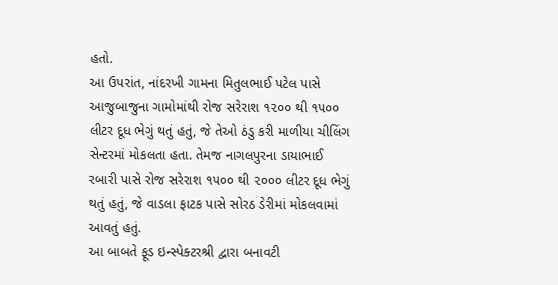હતો.
આ ઉપરાંત, નાંદરખી ગામના મિતુલભાઈ પટેલ પાસે આજુબાજુના ગામોમાંથી રોજ સરેરાશ ૧૨૦૦ થી ૧૫૦૦ લીટર દૂધ ભેગું થતું હતું, જે તેઓ ઠંડુ કરી માળીયા ચીલિંગ સેન્ટરમાં મોકલતા હતા. તેમજ નાગલપુરના ડાયાભાઈ રબારી પાસે રોજ સરેરાશ ૧૫૦૦ થી ૨૦૦૦ લીટર દૂધ ભેગું થતું હતું, જે વાડલા ફાટક પાસે સોરઠ ડેરીમાં મોકલવામાં આવતું હતું.
આ બાબતે ફૂડ ઇન્સ્પેક્ટરશ્રી દ્વારા બનાવટી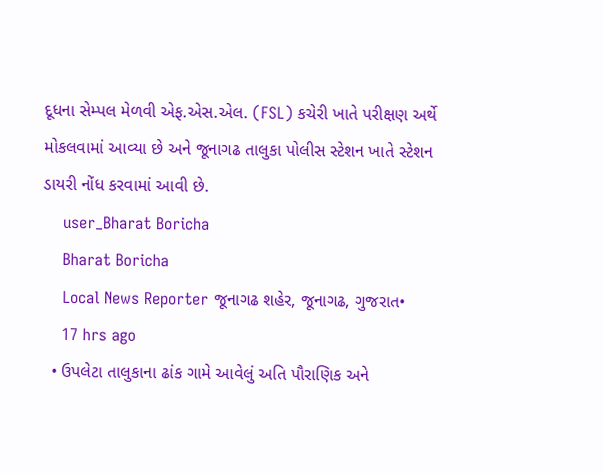દૂધના સેમ્પલ મેળવી એફ.એસ.એલ. (FSL) કચેરી ખાતે પરીક્ષણ અર્થે મોકલવામાં આવ્યા છે અને જૂનાગઢ તાલુકા પોલીસ સ્ટેશન ખાતે સ્ટેશન ડાયરી નોંધ કરવામાં આવી છે.
    user_Bharat Boricha
    Bharat Boricha
    Local News Reporter જૂનાગઢ શહેર, જૂનાગઢ, ગુજરાત•
    17 hrs ago
  • ઉપલેટા તાલુકાના ઢાંક ગામે આવેલું અતિ પૌરાણિક અને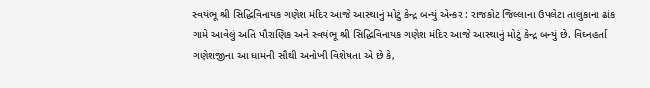સ્વયંભૂ શ્રી સિદ્ધિવિનાયક ગણેશ મંદિર આજે આસ્થાનું મોટું કેન્દ્ર બન્યું એન્કર : રાજકોટ જિલ્લાના ઉપલેટા તાલુકાના ઢાંક ગામે આવેલું અતિ પૌરાણિક અને સ્વયંભૂ શ્રી સિદ્ધિવિનાયક ગણેશ મંદિર આજે આસ્થાનું મોટું કેન્દ્ર બન્યું છે. વિઘ્નહર્તા ગણેશજીના આ ધામની સૌથી અનોખી વિશેષતા એ છે કે,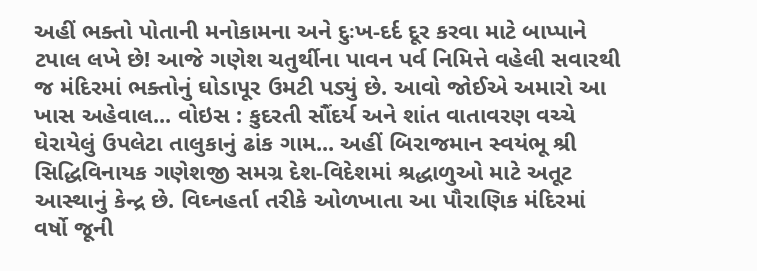અહીં ભક્તો પોતાની મનોકામના અને દુઃખ-દર્દ દૂર કરવા માટે બાપ્પાને ટપાલ લખે છે! આજે ગણેશ ચતુર્થીના પાવન પર્વ નિમિત્તે વહેલી સવારથી જ મંદિરમાં ભક્તોનું ઘોડાપૂર ઉમટી પડ્યું છે. આવો જોઈએ અમારો આ ખાસ અહેવાલ... વોઇસ : કુદરતી સૌંદર્ય અને શાંત વાતાવરણ વચ્ચે ઘેરાયેલું ઉપલેટા તાલુકાનું ઢાંક ગામ... અહીં બિરાજમાન સ્વયંભૂ શ્રી સિદ્ધિવિનાયક ગણેશજી સમગ્ર દેશ-વિદેશમાં શ્રદ્ધાળુઓ માટે અતૂટ આસ્થાનું કેન્દ્ર છે. વિઘ્નહર્તા તરીકે ઓળખાતા આ પૌરાણિક મંદિરમાં વર્ષો જૂની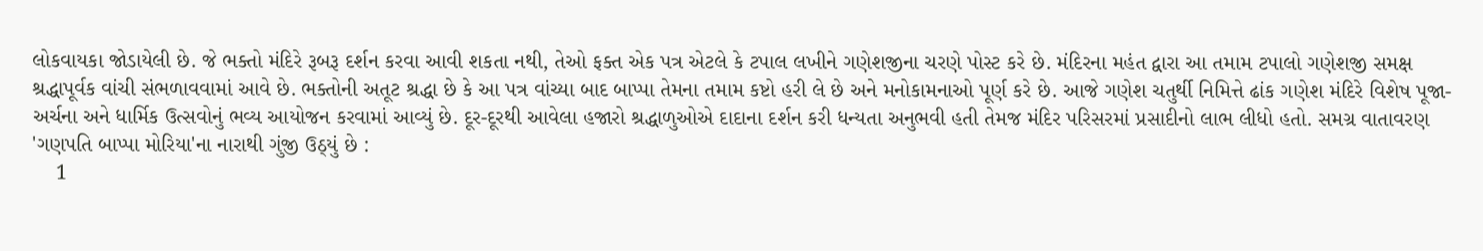લોકવાયકા જોડાયેલી છે. જે ભક્તો મંદિરે રૂબરૂ દર્શન કરવા આવી શકતા નથી, તેઓ ફક્ત એક પત્ર એટલે કે ટપાલ લખીને ગણેશજીના ચરણે પોસ્ટ કરે છે. મંદિરના મહંત દ્વારા આ તમામ ટપાલો ગણેશજી સમક્ષ શ્રદ્ધાપૂર્વક વાંચી સંભળાવવામાં આવે છે. ભક્તોની અતૂટ શ્રદ્ધા છે કે આ પત્ર વાંચ્યા બાદ બાપ્પા તેમના તમામ કષ્ટો હરી લે છે અને મનોકામનાઓ પૂર્ણ કરે છે. આજે ગણેશ ચતુર્થી નિમિત્તે ઢાંક ગણેશ મંદિરે વિશેષ પૂજા-અર્ચના અને ધાર્મિક ઉત્સવોનું ભવ્ય આયોજન કરવામાં આવ્યું છે. દૂર-દૂરથી આવેલા હજારો શ્રદ્ધાળુઓએ દાદાના દર્શન કરી ધન્યતા અનુભવી હતી તેમજ મંદિર પરિસરમાં પ્રસાદીનો લાભ લીધો હતો. સમગ્ર વાતાવરણ 'ગણપતિ બાપ્પા મોરિયા'ના નારાથી ગુંજી ઉઠ્યું છે :
    1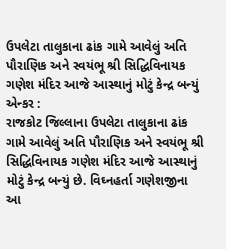ઉપલેટા તાલુકાના ઢાંક ગામે આવેલું અતિ પૌરાણિક અને સ્વયંભૂ શ્રી સિદ્ધિવિનાયક ગણેશ મંદિર આજે આસ્થાનું મોટું કેન્દ્ર બન્યું
એન્કર :
રાજકોટ જિલ્લાના ઉપલેટા તાલુકાના ઢાંક ગામે આવેલું અતિ પૌરાણિક અને સ્વયંભૂ શ્રી સિદ્ધિવિનાયક ગણેશ મંદિર આજે આસ્થાનું મોટું કેન્દ્ર બન્યું છે. વિઘ્નહર્તા ગણેશજીના આ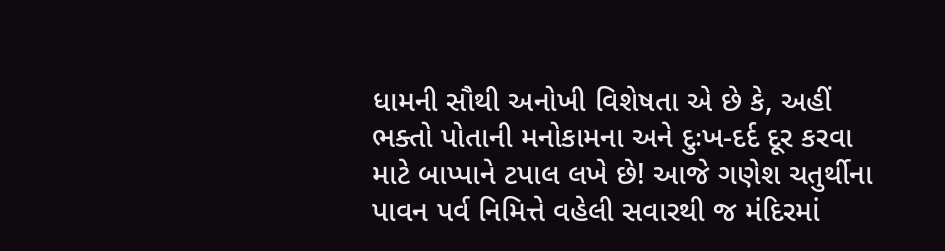ધામની સૌથી અનોખી વિશેષતા એ છે કે, અહીં ભક્તો પોતાની મનોકામના અને દુઃખ-દર્દ દૂર કરવા માટે બાપ્પાને ટપાલ લખે છે! આજે ગણેશ ચતુર્થીના પાવન પર્વ નિમિત્તે વહેલી સવારથી જ મંદિરમાં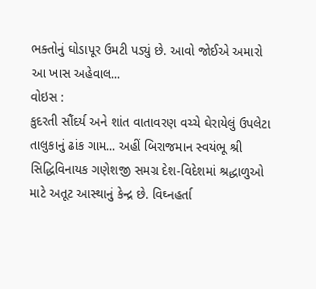ભક્તોનું ઘોડાપૂર ઉમટી પડ્યું છે. આવો જોઈએ અમારો આ ખાસ અહેવાલ...
વોઇસ :
કુદરતી સૌંદર્ય અને શાંત વાતાવરણ વચ્ચે ઘેરાયેલું ઉપલેટા તાલુકાનું ઢાંક ગામ... અહીં બિરાજમાન સ્વયંભૂ શ્રી સિદ્ધિવિનાયક ગણેશજી સમગ્ર દેશ-વિદેશમાં શ્રદ્ધાળુઓ માટે અતૂટ આસ્થાનું કેન્દ્ર છે. વિઘ્નહર્તા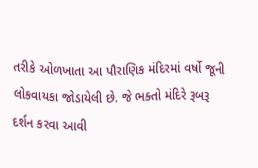તરીકે ઓળખાતા આ પૌરાણિક મંદિરમાં વર્ષો જૂની લોકવાયકા જોડાયેલી છે. જે ભક્તો મંદિરે રૂબરૂ દર્શન કરવા આવી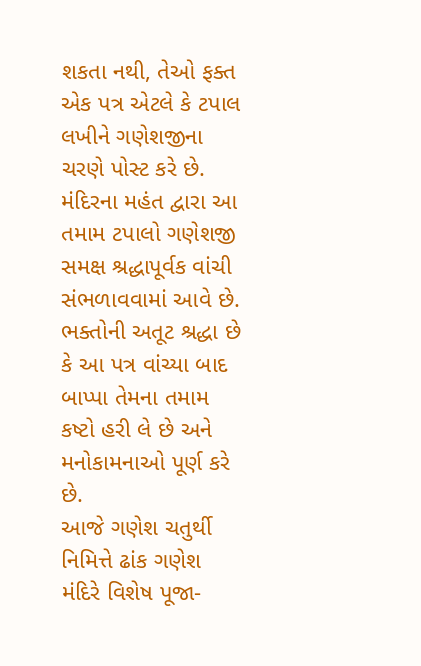શકતા નથી, તેઓ ફક્ત એક પત્ર એટલે કે ટપાલ લખીને ગણેશજીના ચરણે પોસ્ટ કરે છે.
મંદિરના મહંત દ્વારા આ તમામ ટપાલો ગણેશજી સમક્ષ શ્રદ્ધાપૂર્વક વાંચી સંભળાવવામાં આવે છે. ભક્તોની અતૂટ શ્રદ્ધા છે કે આ પત્ર વાંચ્યા બાદ બાપ્પા તેમના તમામ કષ્ટો હરી લે છે અને મનોકામનાઓ પૂર્ણ કરે છે.
આજે ગણેશ ચતુર્થી નિમિત્તે ઢાંક ગણેશ મંદિરે વિશેષ પૂજા-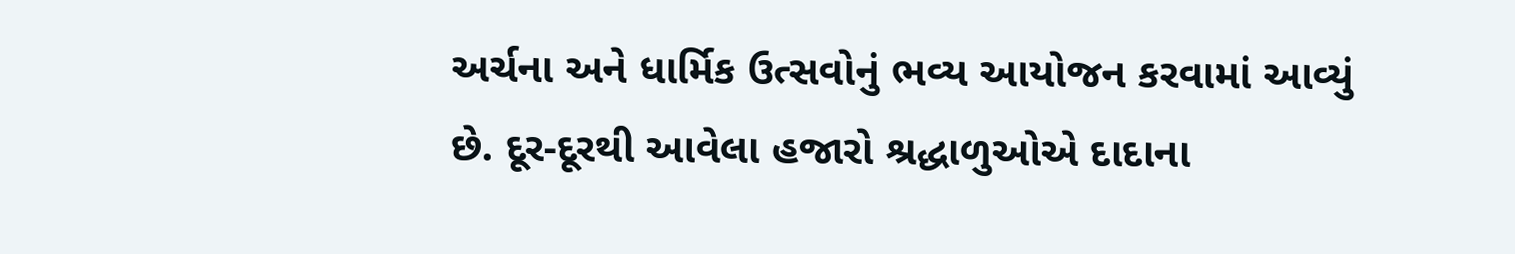અર્ચના અને ધાર્મિક ઉત્સવોનું ભવ્ય આયોજન કરવામાં આવ્યું છે. દૂર-દૂરથી આવેલા હજારો શ્રદ્ધાળુઓએ દાદાના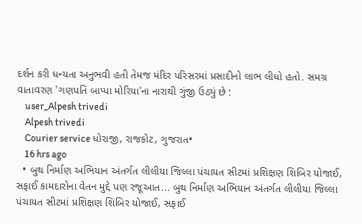દર્શન કરી ધન્યતા અનુભવી હતી તેમજ મંદિર પરિસરમાં પ્રસાદીનો લાભ લીધો હતો. સમગ્ર વાતાવરણ 'ગણપતિ બાપ્પા મોરિયા'ના નારાથી ગુંજી ઉઠ્યું છે :
    user_Alpesh trivedi
    Alpesh trivedi
    Courier service ધોરાજી, રાજકોટ, ગુજરાત•
    16 hrs ago
  • બુથ નિર્માણ અભિયાન અંતર્ગત લીલીયા જિલ્લા પંચાયત સીટમાં પ્રશિક્ષણ શિબિર યોજાઈ, સફાઈ કામદારોના વેતન મુદ્દે પણ રજૂઆત... બુથ નિર્માણ અભિયાન અંતર્ગત લીલીયા જિલ્લા પંચાયત સીટમાં પ્રશિક્ષણ શિબિર યોજાઈ, સફાઈ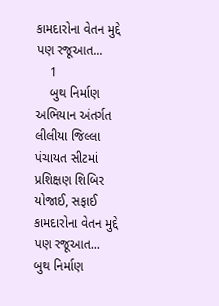કામદારોના વેતન મુદ્દે પણ રજૂઆત...
    1
    બુથ નિર્માણ અભિયાન અંતર્ગત લીલીયા જિલ્લા પંચાયત સીટમાં પ્રશિક્ષણ શિબિર યોજાઈ, સફાઈ કામદારોના વેતન મુદ્દે પણ રજૂઆત...
બુથ નિર્માણ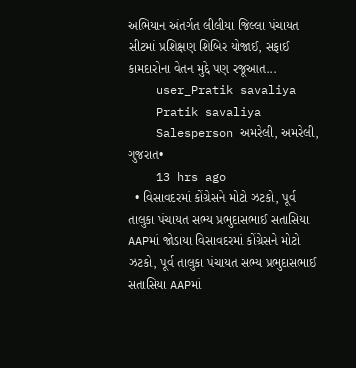અભિયાન અંતર્ગત લીલીયા જિલ્લા પંચાયત સીટમાં પ્રશિક્ષણ શિબિર યોજાઈ, સફાઈ કામદારોના વેતન મુદ્દે પણ રજૂઆત...
    user_Pratik savaliya
    Pratik savaliya
    Salesperson અમરેલી, અમરેલી, ગુજરાત•
    13 hrs ago
  • વિસાવદરમાં કોંગ્રેસને મોટો ઝટકો, પૂર્વ તાલુકા પંચાયત સભ્ય પ્રભુદાસભાઈ સતાસિયા AAPમાં જોડાયા વિસાવદરમાં કોંગ્રેસને મોટો ઝટકો, પૂર્વ તાલુકા પંચાયત સભ્ય પ્રભુદાસભાઈ સતાસિયા AAPમાં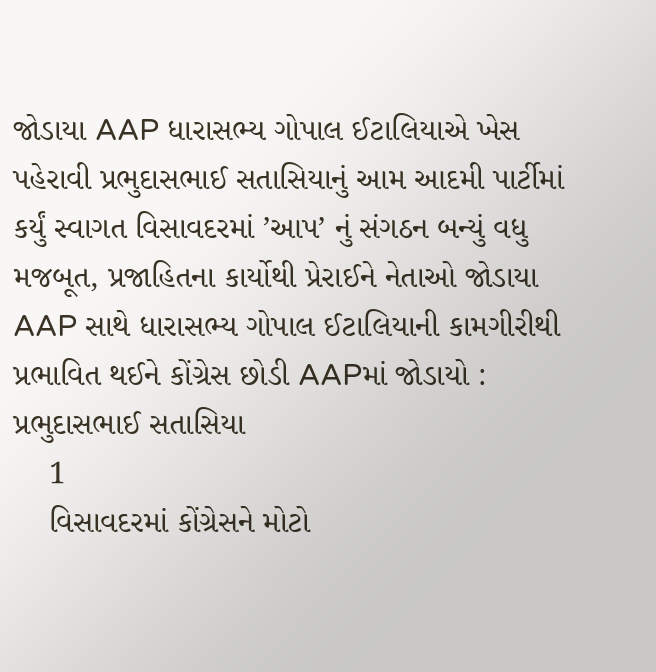જોડાયા AAP ધારાસભ્ય ગોપાલ ઈટાલિયાએ ખેસ પહેરાવી પ્રભુદાસભાઈ સતાસિયાનું આમ આદમી પાર્ટીમાં કર્યું સ્વાગત વિસાવદરમાં ’આપ’ નું સંગઠન બન્યું વધુ મજબૂત, પ્રજાહિતના કાર્યોથી પ્રેરાઈને નેતાઓ જોડાયા AAP સાથે ધારાસભ્ય ગોપાલ ઈટાલિયાની કામગીરીથી પ્રભાવિત થઈને કોંગ્રેસ છોડી AAPમાં જોડાયો : પ્રભુદાસભાઈ સતાસિયા
    1
    વિસાવદરમાં કોંગ્રેસને મોટો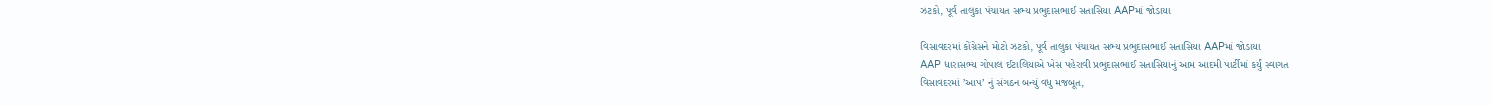ઝટકો, પૂર્વ તાલુકા પંચાયત સભ્ય પ્રભુદાસભાઈ સતાસિયા AAPમાં જોડાયા

વિસાવદરમાં કોંગ્રેસને મોટો ઝટકો, પૂર્વ તાલુકા પંચાયત સભ્ય પ્રભુદાસભાઈ સતાસિયા AAPમાં જોડાયા
AAP ધારાસભ્ય ગોપાલ ઈટાલિયાએ ખેસ પહેરાવી પ્રભુદાસભાઈ સતાસિયાનું આમ આદમી પાર્ટીમાં કર્યું સ્વાગત
વિસાવદરમાં ’આપ’ નું સંગઠન બન્યું વધુ મજબૂત,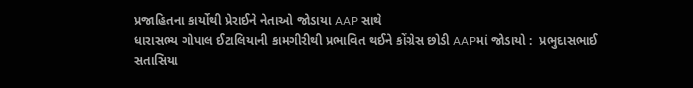પ્રજાહિતના કાર્યોથી પ્રેરાઈને નેતાઓ જોડાયા AAP સાથે
ધારાસભ્ય ગોપાલ ઈટાલિયાની કામગીરીથી પ્રભાવિત થઈને કોંગ્રેસ છોડી AAPમાં જોડાયો :  પ્રભુદાસભાઈ સતાસિયા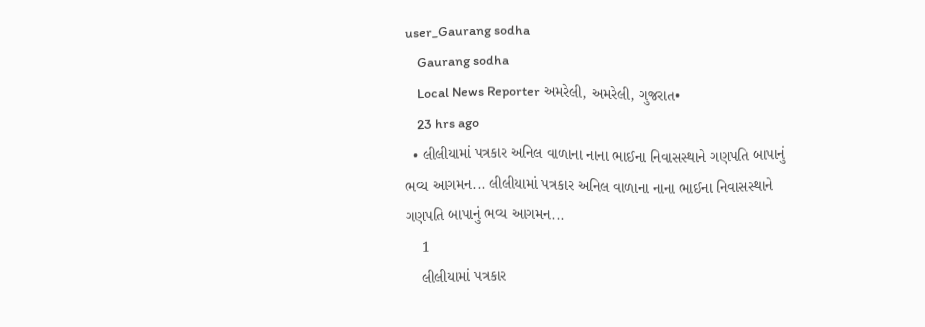user_Gaurang sodha
    Gaurang sodha
    Local News Reporter અમરેલી, અમરેલી, ગુજરાત•
    23 hrs ago
  • લીલીયામાં પત્રકાર અનિલ વાળાના નાના ભાઈના નિવાસસ્થાને ગણપતિ બાપાનું ભવ્ય આગમન... લીલીયામાં પત્રકાર અનિલ વાળાના નાના ભાઈના નિવાસસ્થાને ગણપતિ બાપાનું ભવ્ય આગમન...
    1
    લીલીયામાં પત્રકાર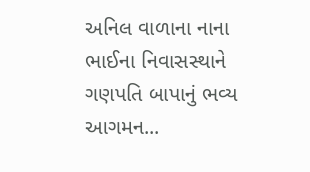અનિલ વાળાના નાના ભાઈના નિવાસસ્થાને ગણપતિ બાપાનું ભવ્ય આગમન...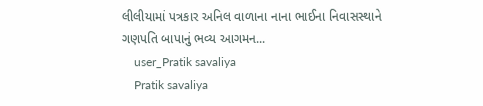લીલીયામાં પત્રકાર અનિલ વાળાના નાના ભાઈના નિવાસસ્થાને ગણપતિ બાપાનું ભવ્ય આગમન...
    user_Pratik savaliya
    Pratik savaliya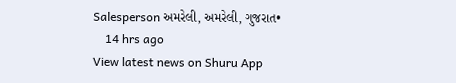Salesperson અમરેલી, અમરેલી, ગુજરાત•
    14 hrs ago
View latest news on Shuru App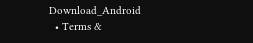Download_Android
  • Terms &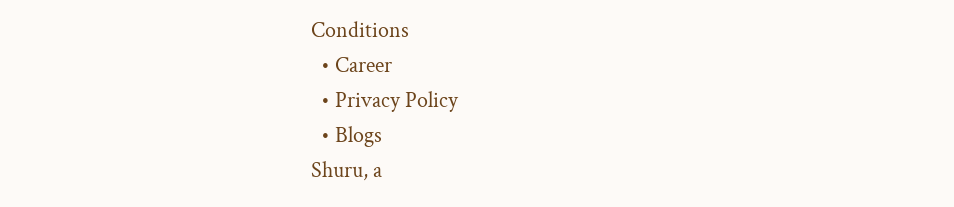Conditions
  • Career
  • Privacy Policy
  • Blogs
Shuru, a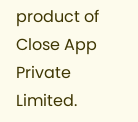product of Close App Private Limited.